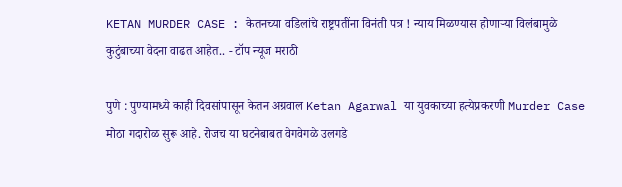KETAN MURDER CASE : केतनच्या वडिलांचे राष्ट्रपतींना विनंती पत्र ! न्याय मिळण्यास होणाऱ्या विलंबामुळे कुटुंबाच्या वेदना वाढत आहेत.. - टॉप न्यूज मराठी

पुणे : पुण्यामध्ये काही दिवसांपासून केतन अग्रवाल Ketan Agarwal या युवकाच्या हत्येप्रकरणी Murder Case मोठा गदारोळ सुरू आहे. रोजच या घटनेबाबत वेगवेगळे उलगडे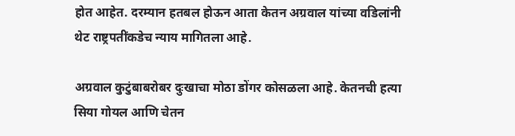होत आहेत. दरम्यान हतबल होऊन आता केतन अग्रवाल यांच्या वडिलांनी थेट राष्ट्रपतींकडेच न्याय मागितला आहे.

अग्रवाल कुटुंबाबरोबर दुःखाचा मोठा डोंगर कोसळला आहे. केतनची हत्या सिया गोयल आणि चेतन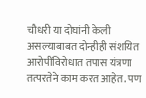चौधरी या दोघांनी केली असल्याबाबत दोन्हीही संशयित आरोपींविरोधात तपास यंत्रणा तत्परतेने काम करत आहेत. पण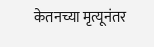केतनच्या मृत्यूनंतर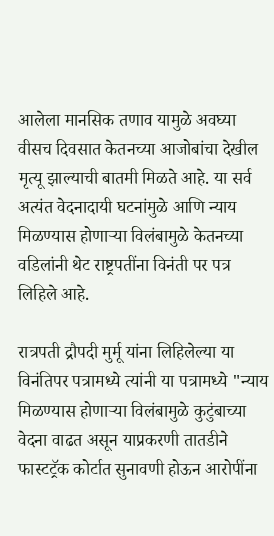आलेला मानसिक तणाव यामुळे अवघ्या वीसच दिवसात केतनच्या आजोबांचा देखील मृत्यू झाल्याची बातमी मिळते आहे. या सर्व अत्यंत वेदनादायी घटनांमुळे आणि न्याय मिळण्यास होणाऱ्या विलंबामुळे केतनच्या वडिलांनी थेट राष्ट्रपतींना विनंती पर पत्र लिहिले आहे.

रात्रपती द्रौपदी मुर्मू यांना लिहिलेल्या या विनंतिपर पत्रामध्ये त्यांनी या पत्रामध्ये "न्याय मिळण्यास होणाऱ्या विलंबामुळे कुटुंबाच्या वेदना वाढत असून याप्रकरणी तातडीने फास्टट्रॅक कोर्टात सुनावणी होऊन आरोपींना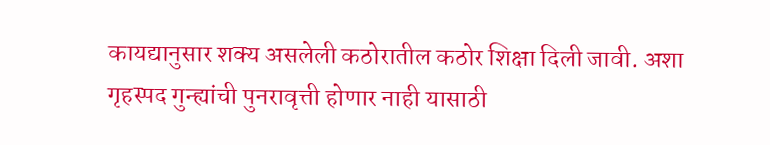कायद्यानुसार शक्य असलेली कठोरातील कठोर शिक्षा दिली जावी. अशा गृहस्पद गुन्ह्यांची पुनरावृत्ती होणार नाही यासाठी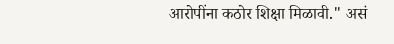आरोपींना कठोर शिक्षा मिळावी." असं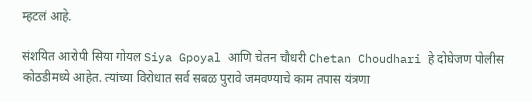म्हटलं आहे.

संशयित आरोपी सिया गोयल Siya Gpoyal आणि चेतन चौधरी Chetan Choudhari हे दोघेजण पोलीस कोठडीमध्ये आहेत. त्यांच्या विरोधात सर्व सबळ पुरावे जमवण्याचे काम तपास यंत्रणा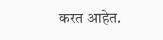करत आहेत.